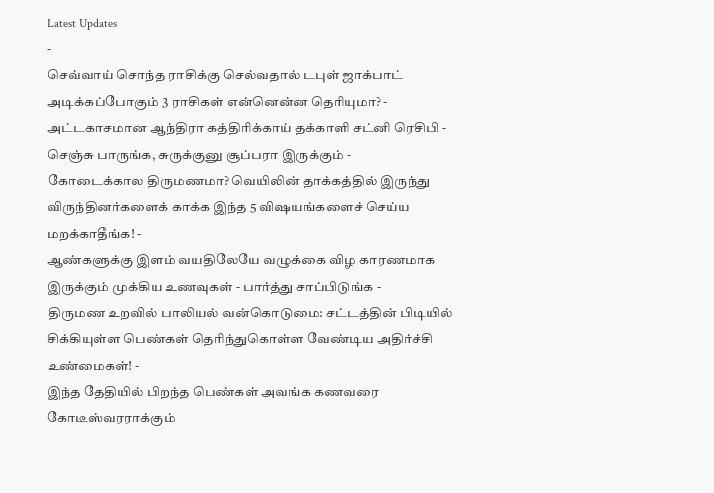Latest Updates
-
செவ்வாய் சொந்த ராசிக்கு செல்வதால் டபுள் ஜாக்பாட் அடிக்கப்போகும் 3 ராசிகள் என்னென்ன தெரியுமா? -
அட்டகாசமான ஆந்திரா கத்திரிக்காய் தக்காளி சட்னி ரெசிபி - செஞ்சு பாருங்க, சுருக்குனு சூப்பரா இருக்கும் -
கோடைக்கால திருமணமா? வெயிலின் தாக்கத்தில் இருந்து விருந்தினர்களைக் காக்க இந்த 5 விஷயங்களைச் செய்ய மறக்காதீங்க! -
ஆண்களுக்கு இளம் வயதிலேயே வழுக்கை விழ காரணமாக இருக்கும் முக்கிய உணவுகள் - பார்த்து சாப்பிடுங்க -
திருமண உறவில் பாலியல் வன்கொடுமை: சட்டத்தின் பிடியில் சிக்கியுள்ள பெண்கள் தெரிந்துகொள்ள வேண்டிய அதிர்ச்சி உண்மைகள்! -
இந்த தேதியில் பிறந்த பெண்கள் அவங்க கணவரை கோடீஸ்வரராக்கும்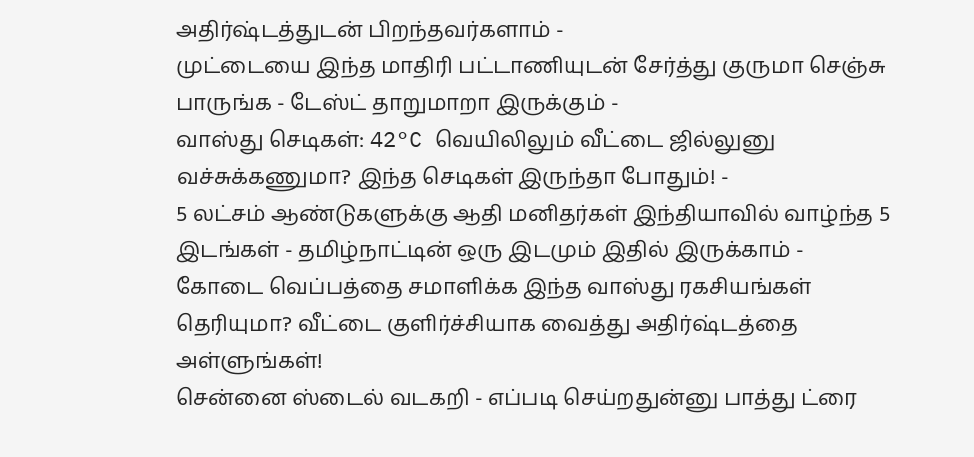அதிர்ஷ்டத்துடன் பிறந்தவர்களாம் -
முட்டையை இந்த மாதிரி பட்டாணியுடன் சேர்த்து குருமா செஞ்சு பாருங்க - டேஸ்ட் தாறுமாறா இருக்கும் -
வாஸ்து செடிகள்: 42°C வெயிலிலும் வீட்டை ஜில்லுனு வச்சுக்கணுமா? இந்த செடிகள் இருந்தா போதும்! -
5 லட்சம் ஆண்டுகளுக்கு ஆதி மனிதர்கள் இந்தியாவில் வாழ்ந்த 5 இடங்கள் - தமிழ்நாட்டின் ஒரு இடமும் இதில் இருக்காம் -
கோடை வெப்பத்தை சமாளிக்க இந்த வாஸ்து ரகசியங்கள் தெரியுமா? வீட்டை குளிர்ச்சியாக வைத்து அதிர்ஷ்டத்தை அள்ளுங்கள்!
சென்னை ஸ்டைல் வடகறி - எப்படி செய்றதுன்னு பாத்து ட்ரை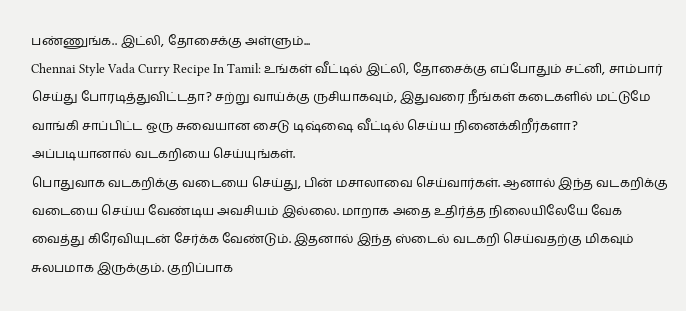பண்ணுங்க.. இட்லி, தோசைக்கு அள்ளும்...
Chennai Style Vada Curry Recipe In Tamil: உங்கள் வீட்டில் இட்லி, தோசைக்கு எப்போதும் சட்னி, சாம்பார் செய்து போரடித்துவிட்டதா? சற்று வாய்க்கு ருசியாகவும், இதுவரை நீங்கள் கடைகளில் மட்டுமே வாங்கி சாப்பிட்ட ஒரு சுவையான சைடு டிஷ்ஷை வீட்டில் செய்ய நினைக்கிறீர்களா? அப்படியானால் வடகறியை செய்யுங்கள்.
பொதுவாக வடகறிக்கு வடையை செய்து, பின் மசாலாவை செய்வார்கள். ஆனால் இந்த வடகறிக்கு வடையை செய்ய வேண்டிய அவசியம் இல்லை. மாறாக அதை உதிர்த்த நிலையிலேயே வேக வைத்து கிரேவியுடன் சேர்க்க வேண்டும். இதனால் இந்த ஸ்டைல் வடகறி செய்வதற்கு மிகவும் சுலபமாக இருக்கும். குறிப்பாக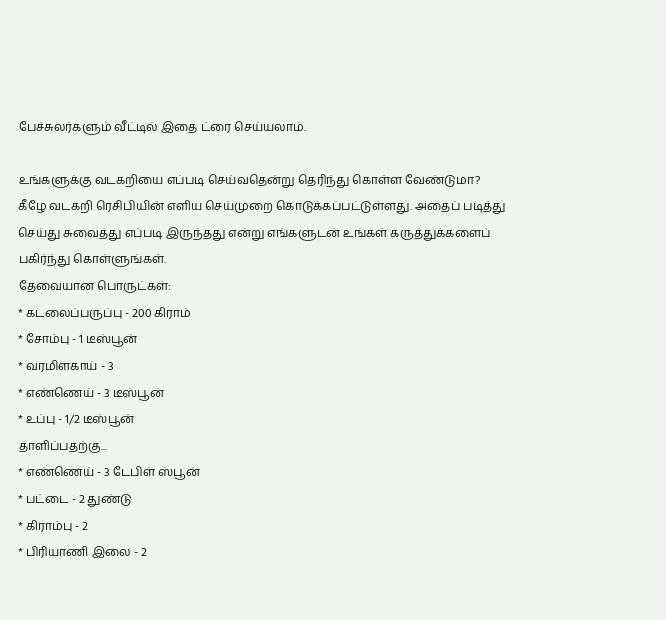பேச்சுலர்களும் வீட்டில் இதை ட்ரை செய்யலாம்.

உங்களுக்கு வடகறியை எப்படி செய்வதென்று தெரிந்து கொள்ள வேண்டுமா? கீழே வடகறி ரெசிபியின் எளிய செய்முறை கொடுக்கப்பட்டுள்ளது. அதைப் படித்து செய்து சுவைத்து எப்படி இருந்தது என்று எங்களுடன் உங்கள் கருத்துக்களைப் பகிர்ந்து கொள்ளுங்கள்.
தேவையான பொருட்கள்:
* கடலைப்பருப்பு - 200 கிராம்
* சோம்பு - 1 டீஸ்பூன்
* வரமிளகாய் - 3
* எண்ணெய் - 3 டீஸ்பூன்
* உப்பு - 1/2 டீஸ்பூன்
தாளிப்பதற்கு...
* எண்ணெய் - 3 டேபிள் ஸ்பூன்
* பட்டை - 2 துண்டு
* கிராம்பு - 2
* பிரியாணி இலை - 2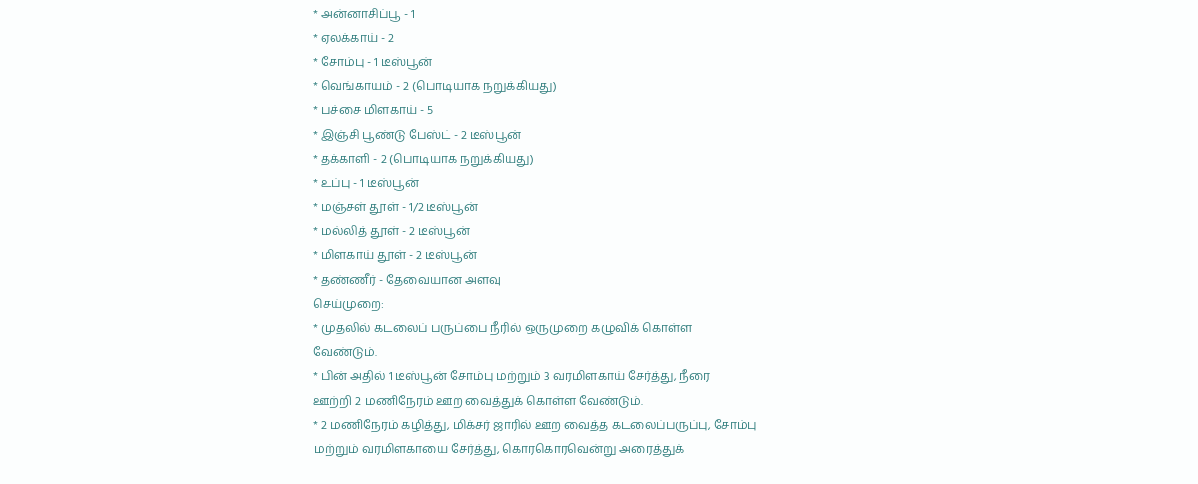* அன்னாசிப்பூ - 1
* ஏலக்காய் - 2
* சோம்பு - 1 டீஸ்பூன்
* வெங்காயம் - 2 (பொடியாக நறுக்கியது)
* பச்சை மிளகாய் - 5
* இஞ்சி பூண்டு பேஸ்ட் - 2 டீஸ்பூன்
* தக்காளி - 2 (பொடியாக நறுக்கியது)
* உப்பு - 1 டீஸ்பூன்
* மஞ்சள் தூள் - 1/2 டீஸ்பூன்
* மல்லித் தூள் - 2 டீஸ்பூன்
* மிளகாய் தூள் - 2 டீஸ்பூன்
* தண்ணீர் - தேவையான அளவு
செய்முறை:
* முதலில் கடலைப் பருப்பை நீரில் ஒருமுறை கழுவிக் கொள்ள
வேண்டும்.
* பின் அதில் 1 டீஸ்பூன் சோம்பு மற்றும் 3 வரமிளகாய் சேர்த்து, நீரை
ஊற்றி 2 மணிநேரம் ஊற வைத்துக் கொள்ள வேண்டும்.
* 2 மணிநேரம் கழித்து, மிக்சர் ஜாரில் ஊற வைத்த கடலைப்பருப்பு, சோம்பு
மற்றும் வரமிளகாயை சேர்த்து, கொரகொரவென்று அரைத்துக்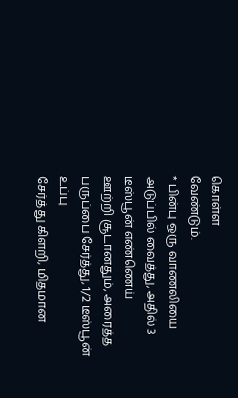கொள்ள
வேண்டும்.
* பின்பு ஒரு வாணலியை அடுப்பில் வைத்து, அதில் 3 டீஸ்பூன் எண்ணெய்
ஊற்றி சூடானதும், அரைத்த பருப்பை சேர்த்து, 1/2 டீஸ்பூன் உப்பு
சேர்த்து கிளறி, மிதமான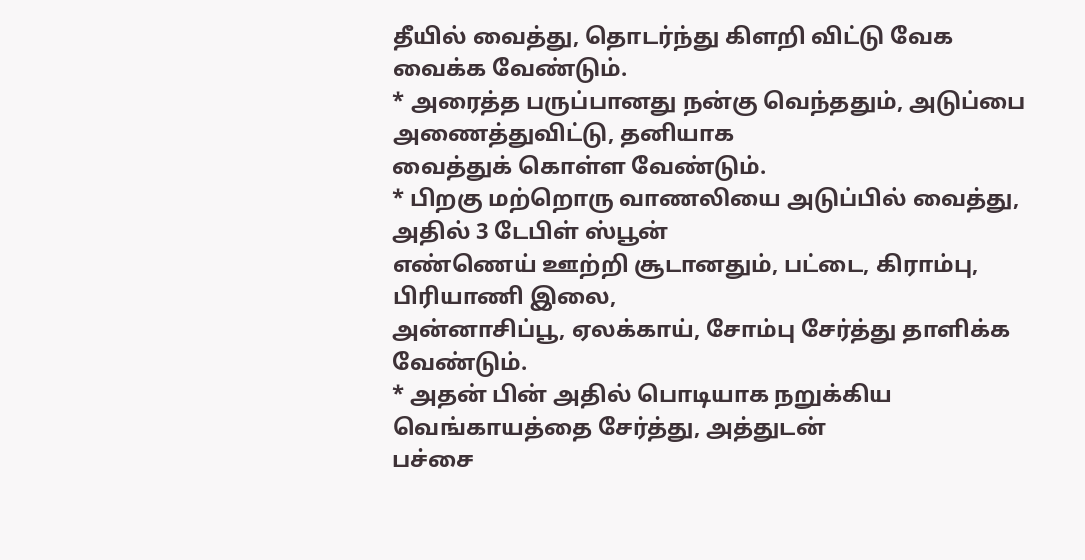தீயில் வைத்து, தொடர்ந்து கிளறி விட்டு வேக
வைக்க வேண்டும்.
* அரைத்த பருப்பானது நன்கு வெந்ததும், அடுப்பை அணைத்துவிட்டு, தனியாக
வைத்துக் கொள்ள வேண்டும்.
* பிறகு மற்றொரு வாணலியை அடுப்பில் வைத்து, அதில் 3 டேபிள் ஸ்பூன்
எண்ணெய் ஊற்றி சூடானதும், பட்டை, கிராம்பு, பிரியாணி இலை,
அன்னாசிப்பூ, ஏலக்காய், சோம்பு சேர்த்து தாளிக்க வேண்டும்.
* அதன் பின் அதில் பொடியாக நறுக்கிய வெங்காயத்தை சேர்த்து, அத்துடன்
பச்சை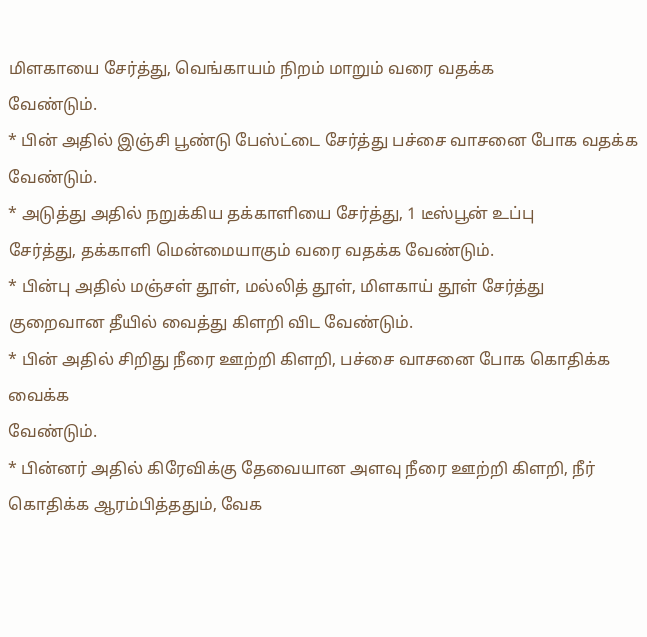மிளகாயை சேர்த்து, வெங்காயம் நிறம் மாறும் வரை வதக்க
வேண்டும்.
* பின் அதில் இஞ்சி பூண்டு பேஸ்ட்டை சேர்த்து பச்சை வாசனை போக வதக்க
வேண்டும்.
* அடுத்து அதில் நறுக்கிய தக்காளியை சேர்த்து, 1 டீஸ்பூன் உப்பு
சேர்த்து, தக்காளி மென்மையாகும் வரை வதக்க வேண்டும்.
* பின்பு அதில் மஞ்சள் தூள், மல்லித் தூள், மிளகாய் தூள் சேர்த்து
குறைவான தீயில் வைத்து கிளறி விட வேண்டும்.
* பின் அதில் சிறிது நீரை ஊற்றி கிளறி, பச்சை வாசனை போக கொதிக்க வைக்க
வேண்டும்.
* பின்னர் அதில் கிரேவிக்கு தேவையான அளவு நீரை ஊற்றி கிளறி, நீர்
கொதிக்க ஆரம்பித்ததும், வேக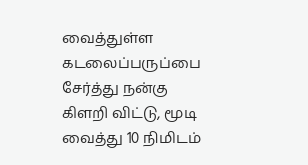வைத்துள்ள கடலைப்பருப்பை சேர்த்து நன்கு
கிளறி விட்டு, மூடி வைத்து 10 நிமிடம்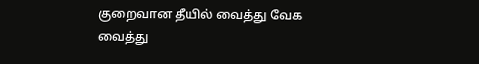குறைவான தீயில் வைத்து வேக
வைத்து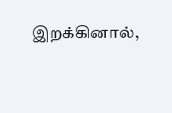இறக்கினால்,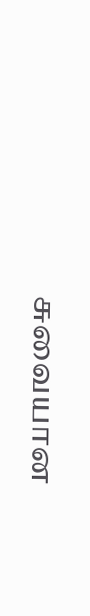சுவையான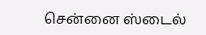சென்னை ஸ்டைல்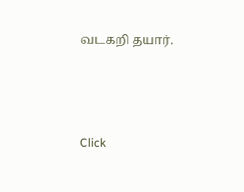வடகறி தயார்.



Click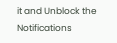it and Unblock the Notifications